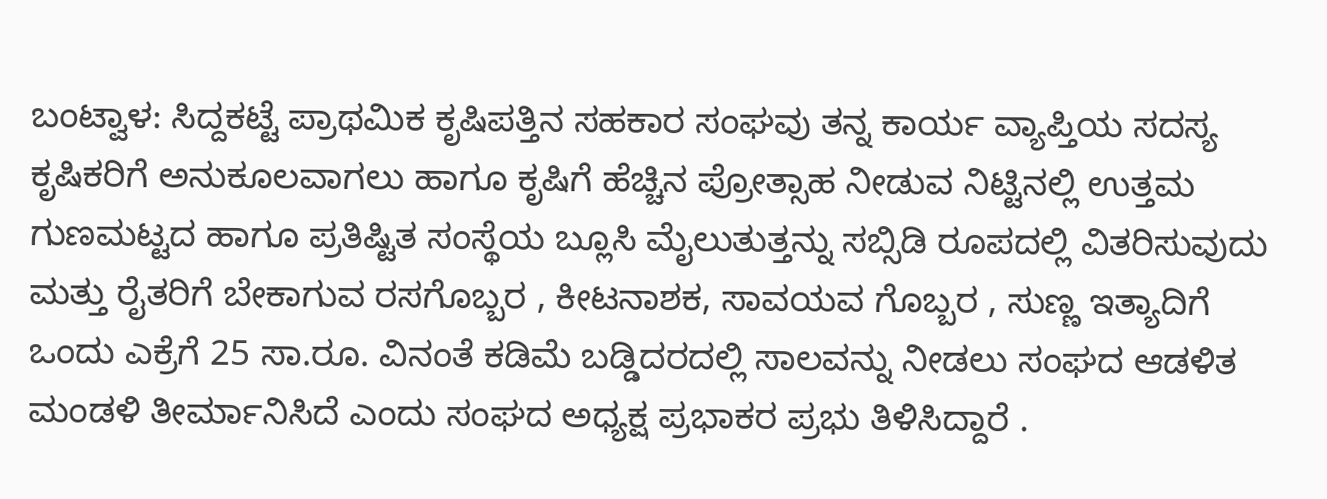ಬಂಟ್ವಾಳ: ಸಿದ್ದಕಟ್ಟೆ ಪ್ರಾಥಮಿಕ ಕೃಷಿಪತ್ತಿನ ಸಹಕಾರ ಸಂಘವು ತನ್ನ ಕಾರ್ಯ ವ್ಯಾಪ್ತಿಯ ಸದಸ್ಯ ಕೃಷಿಕರಿಗೆ ಅನುಕೂಲವಾಗಲು ಹಾಗೂ ಕೃಷಿಗೆ ಹೆಚ್ಚಿನ ಪ್ರೋತ್ಸಾಹ ನೀಡುವ ನಿಟ್ಟಿನಲ್ಲಿ ಉತ್ತಮ ಗುಣಮಟ್ಟದ ಹಾಗೂ ಪ್ರತಿಷ್ಟಿತ ಸಂಸ್ಥೆಯ ಬ್ಲೂಸಿ ಮೈಲುತುತ್ತನ್ನು ಸಬ್ಸಿಡಿ ರೂಪದಲ್ಲಿ ವಿತರಿಸುವುದು ಮತ್ತು ರೈತರಿಗೆ ಬೇಕಾಗುವ ರಸಗೊಬ್ಬರ , ಕೀಟನಾಶಕ, ಸಾವಯವ ಗೊಬ್ಬರ , ಸುಣ್ಣ ಇತ್ಯಾದಿಗೆ ಒಂದು ಎಕ್ರೆಗೆ 25 ಸಾ.ರೂ. ವಿನಂತೆ ಕಡಿಮೆ ಬಡ್ಡಿದರದಲ್ಲಿ ಸಾಲವನ್ನು ನೀಡಲು ಸಂಘದ ಆಡಳಿತ ಮಂಡಳಿ ತೀರ್ಮಾನಿಸಿದೆ ಎಂದು ಸಂಘದ ಅಧ್ಯಕ್ಷ ಪ್ರಭಾಕರ ಪ್ರಭು ತಿಳಿಸಿದ್ದಾರೆ .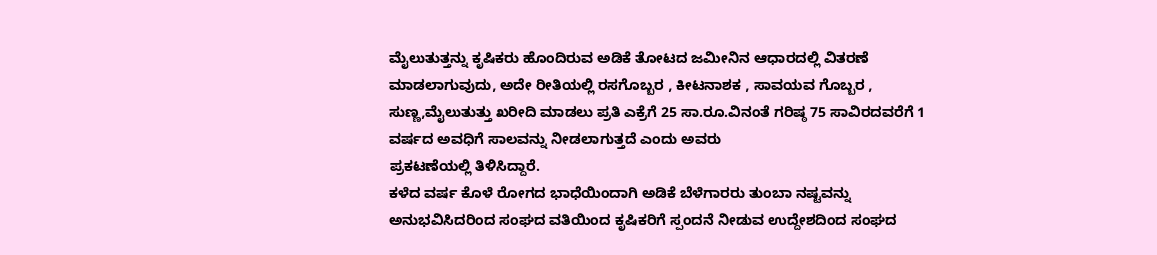ಮೈಲುತುತ್ತನ್ನು ಕೃಷಿಕರು ಹೊಂದಿರುವ ಅಡಿಕೆ ತೋಟದ ಜಮೀನಿನ ಆಧಾರದಲ್ಲಿ ವಿತರಣೆ ಮಾಡಲಾಗುವುದು, ಅದೇ ರೀತಿಯಲ್ಲಿ ರಸಗೊಬ್ಬರ , ಕೀಟನಾಶಕ , ಸಾವಯವ ಗೊಬ್ಬರ , ಸುಣ್ಣ,ಮೈಲುತುತ್ತು ಖರೀದಿ ಮಾಡಲು ಪ್ರತಿ ಎಕ್ರೆಗೆ 25 ಸಾ.ರೂ.ವಿನಂತೆ ಗರಿಷ್ಠ 75 ಸಾವಿರದವರೆಗೆ 1 ವರ್ಷದ ಅವಧಿಗೆ ಸಾಲವನ್ನು ನೀಡಲಾಗುತ್ತದೆ ಎಂದು ಅವರು
ಪ್ರಕಟಣೆಯಲ್ಲಿ ತಿಳಿಸಿದ್ದಾರೆ.
ಕಳೆದ ವರ್ಷ ಕೊಳೆ ರೋಗದ ಭಾಧೆಯಿಂದಾಗಿ ಅಡಿಕೆ ಬೆಳೆಗಾರರು ತುಂಬಾ ನಷ್ಟವನ್ನು ಅನುಭವಿಸಿದರಿಂದ ಸಂಘದ ವತಿಯಿಂದ ಕೃಷಿಕರಿಗೆ ಸ್ಪಂದನೆ ನೀಡುವ ಉದ್ದೇಶದಿಂದ ಸಂಘದ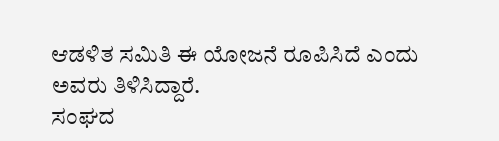ಆಡಳಿತ ಸಮಿತಿ ಈ ಯೋಜನೆ ರೂಪಿಸಿದೆ ಎಂದು ಅವರು ತಿಳಿಸಿದ್ದಾರೆ.
ಸಂಘದ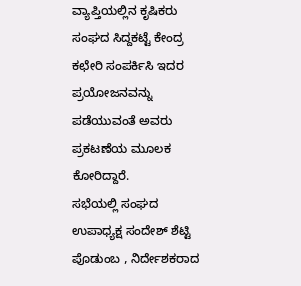ವ್ಯಾಪ್ತಿಯಲ್ಲಿನ ಕೃಷಿಕರು ಸಂಘದ ಸಿದ್ದಕಟ್ಟೆ ಕೇಂದ್ರ ಕಛೇರಿ ಸಂಪರ್ಕಿಸಿ ಇದರ ಪ್ರಯೋಜನವನ್ನು ಪಡೆಯುವಂತೆ ಅವರು ಪ್ರಕಟಣೆಯ ಮೂಲಕ ಕೋರಿದ್ದಾರೆ.
ಸಭೆಯಲ್ಲಿ ಸಂಘದ ಉಪಾಧ್ಯಕ್ಷ ಸಂದೇಶ್ ಶೆಟ್ಟಿ ಪೊಡುಂಬ , ನಿರ್ದೇಶಕರಾದ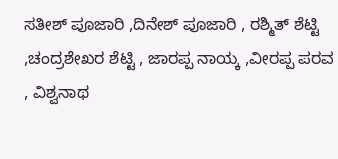ಸತೀಶ್ ಪೂಜಾರಿ ,ದಿನೇಶ್ ಪೂಜಾರಿ , ರಶ್ಮಿತ್ ಶೆಟ್ಟಿ ,ಚಂದ್ರಶೇಖರ ಶೆಟ್ಟಿ , ಜಾರಪ್ಪ ನಾಯ್ಕ ,ವೀರಪ್ಪ ಪರವ , ವಿಶ್ವನಾಥ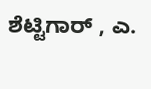ಶೆಟ್ಟಿಗಾರ್ , ಎ.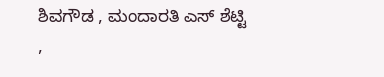ಶಿವಗೌಡ , ಮಂದಾರತಿ ಎಸ್ ಶೆಟ್ಟಿ ,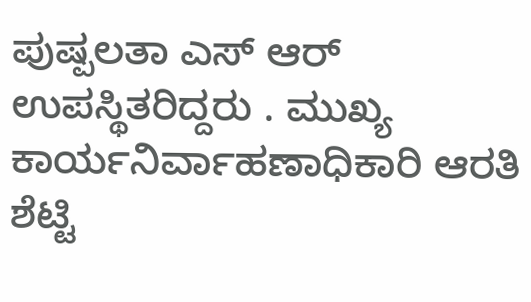ಪುಷ್ಪಲತಾ ಎಸ್ ಆರ್ ಉಪಸ್ಥಿತರಿದ್ದರು . ಮುಖ್ಯ ಕಾರ್ಯನಿರ್ವಾಹಣಾಧಿಕಾರಿ ಆರತಿ ಶೆಟ್ಟಿ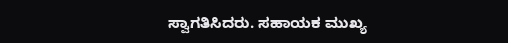ಸ್ವಾಗತಿಸಿದರು. ಸಹಾಯಕ ಮುಖ್ಯ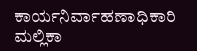ಕಾರ್ಯನಿರ್ವಾಹಣಾಧಿಕಾರಿ ಮಲ್ಲಿಕಾ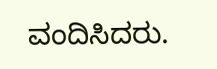ವಂದಿಸಿದರು.